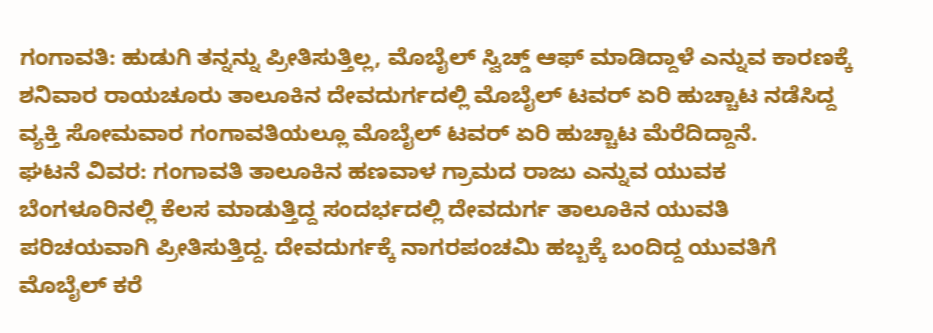ಗಂಗಾವತಿ: ಹುಡುಗಿ ತನ್ನನ್ನು ಪ್ರೀತಿಸುತ್ತಿಲ್ಲ, ಮೊಬೈಲ್ ಸ್ವಿಚ್ಡ್ ಆಫ್ ಮಾಡಿದ್ದಾಳೆ ಎನ್ನುವ ಕಾರಣಕ್ಕೆ ಶನಿವಾರ ರಾಯಚೂರು ತಾಲೂಕಿನ ದೇವದುರ್ಗದಲ್ಲಿ ಮೊಬೈಲ್ ಟವರ್ ಏರಿ ಹುಚ್ಚಾಟ ನಡೆಸಿದ್ದ ವ್ಯಕ್ತಿ ಸೋಮವಾರ ಗಂಗಾವತಿಯಲ್ಲೂ ಮೊಬೈಲ್ ಟವರ್ ಏರಿ ಹುಚ್ಚಾಟ ಮೆರೆದಿದ್ದಾನೆ.
ಘಟನೆ ವಿವರ: ಗಂಗಾವತಿ ತಾಲೂಕಿನ ಹಣವಾಳ ಗ್ರಾಮದ ರಾಜು ಎನ್ನುವ ಯುವಕ ಬೆಂಗಳೂರಿನಲ್ಲಿ ಕೆಲಸ ಮಾಡುತ್ತಿದ್ದ ಸಂದರ್ಭದಲ್ಲಿ ದೇವದುರ್ಗ ತಾಲೂಕಿನ ಯುವತಿ ಪರಿಚಯವಾಗಿ ಪ್ರೀತಿಸುತ್ತಿದ್ದ. ದೇವದುರ್ಗಕ್ಕೆ ನಾಗರಪಂಚಮಿ ಹಬ್ಬಕ್ಕೆ ಬಂದಿದ್ದ ಯುವತಿಗೆ ಮೊಬೈಲ್ ಕರೆ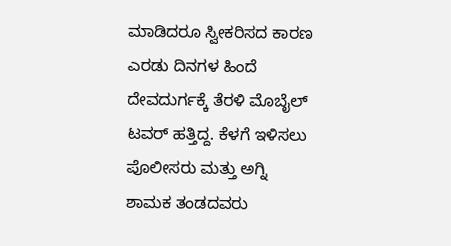ಮಾಡಿದರೂ ಸ್ವೀಕರಿಸದ ಕಾರಣ ಎರಡು ದಿನಗಳ ಹಿಂದೆ ದೇವದುರ್ಗಕ್ಕೆ ತೆರಳಿ ಮೊಬೈಲ್ ಟವರ್ ಹತ್ತಿದ್ದ. ಕೆಳಗೆ ಇಳಿಸಲು ಪೊಲೀಸರು ಮತ್ತು ಅಗ್ನಿ ಶಾಮಕ ತಂಡದವರು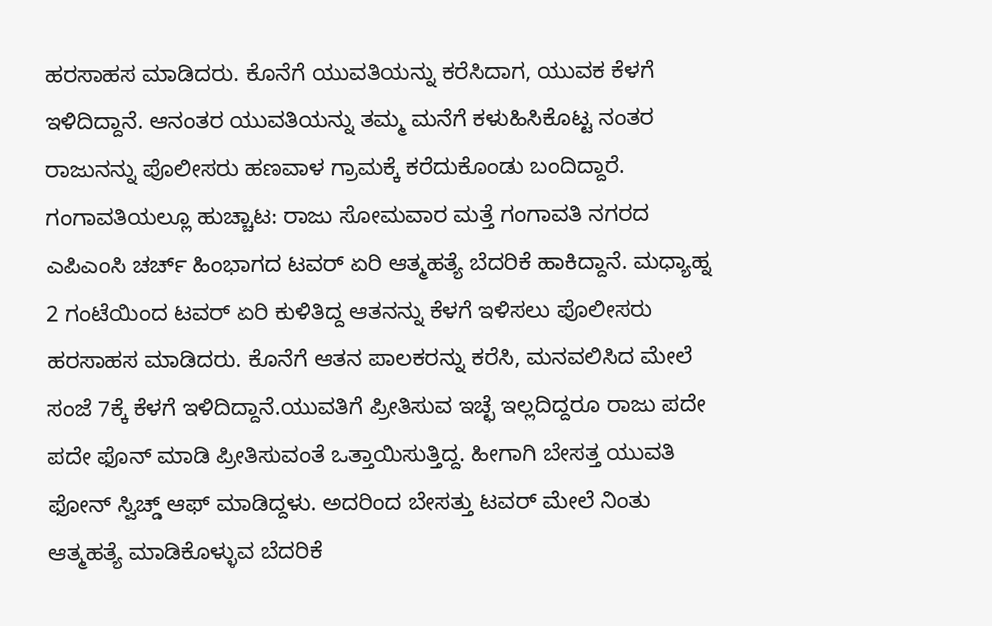ಹರಸಾಹಸ ಮಾಡಿದರು. ಕೊನೆಗೆ ಯುವತಿಯನ್ನು ಕರೆಸಿದಾಗ, ಯುವಕ ಕೆಳಗೆ ಇಳಿದಿದ್ದಾನೆ. ಆನಂತರ ಯುವತಿಯನ್ನು ತಮ್ಮ ಮನೆಗೆ ಕಳುಹಿಸಿಕೊಟ್ಟ ನಂತರ ರಾಜುನನ್ನು ಪೊಲೀಸರು ಹಣವಾಳ ಗ್ರಾಮಕ್ಕೆ ಕರೆದುಕೊಂಡು ಬಂದಿದ್ದಾರೆ.
ಗಂಗಾವತಿಯಲ್ಲೂ ಹುಚ್ಚಾಟ: ರಾಜು ಸೋಮವಾರ ಮತ್ತೆ ಗಂಗಾವತಿ ನಗರದ ಎಪಿಎಂಸಿ ಚರ್ಚ್ ಹಿಂಭಾಗದ ಟವರ್ ಏರಿ ಆತ್ಮಹತ್ಯೆ ಬೆದರಿಕೆ ಹಾಕಿದ್ದಾನೆ. ಮಧ್ಯಾಹ್ನ 2 ಗಂಟೆಯಿಂದ ಟವರ್ ಏರಿ ಕುಳಿತಿದ್ದ ಆತನನ್ನು ಕೆಳಗೆ ಇಳಿಸಲು ಪೊಲೀಸರು ಹರಸಾಹಸ ಮಾಡಿದರು. ಕೊನೆಗೆ ಆತನ ಪಾಲಕರನ್ನು ಕರೆಸಿ, ಮನವಲಿಸಿದ ಮೇಲೆ ಸಂಜೆ 7ಕ್ಕೆ ಕೆಳಗೆ ಇಳಿದಿದ್ದಾನೆ.ಯುವತಿಗೆ ಪ್ರೀತಿಸುವ ಇಚ್ಛೆ ಇಲ್ಲದಿದ್ದರೂ ರಾಜು ಪದೇ ಪದೇ ಫೊನ್ ಮಾಡಿ ಪ್ರೀತಿಸುವಂತೆ ಒತ್ತಾಯಿಸುತ್ತಿದ್ದ. ಹೀಗಾಗಿ ಬೇಸತ್ತ ಯುವತಿ ಫೋನ್ ಸ್ವಿಚ್ಡ್ ಆಫ್ ಮಾಡಿದ್ದಳು. ಅದರಿಂದ ಬೇಸತ್ತು ಟವರ್ ಮೇಲೆ ನಿಂತು ಆತ್ಮಹತ್ಯೆ ಮಾಡಿಕೊಳ್ಳುವ ಬೆದರಿಕೆ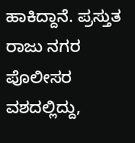ಹಾಕಿದ್ದಾನೆ. ಪ್ರಸ್ತುತ ರಾಜು ನಗರ ಪೊಲೀಸರ ವಶದಲ್ಲಿದ್ದು,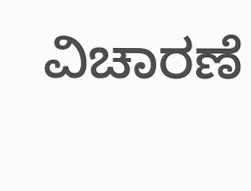ವಿಚಾರಣೆ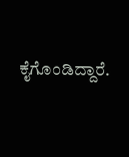ಕೈಗೊಂಡಿದ್ದಾರೆ.